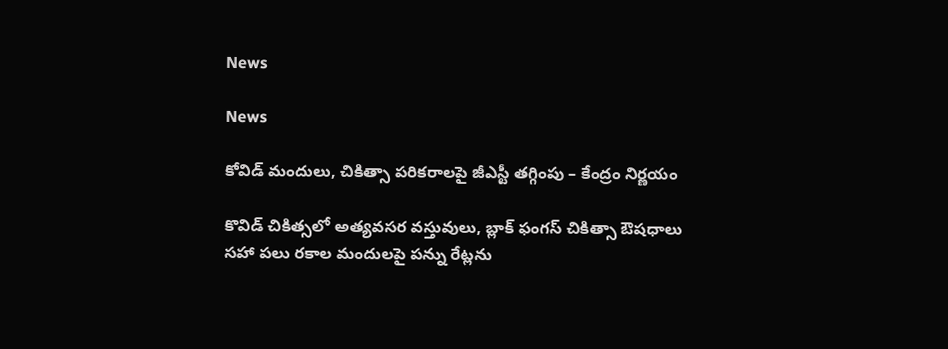News

News

కోవిడ్ మందులు, చికిత్సా పరికరాలపై జీఎస్టీ తగ్గింపు – కేంద్రం నిర్ణయం

కొవిడ్‌ చికిత్సలో అత్యవసర వస్తువులు, బ్లాక్‌ ఫంగస్‌ చికిత్సా ఔషధాలు సహా పలు రకాల మందులపై పన్ను రేట్లను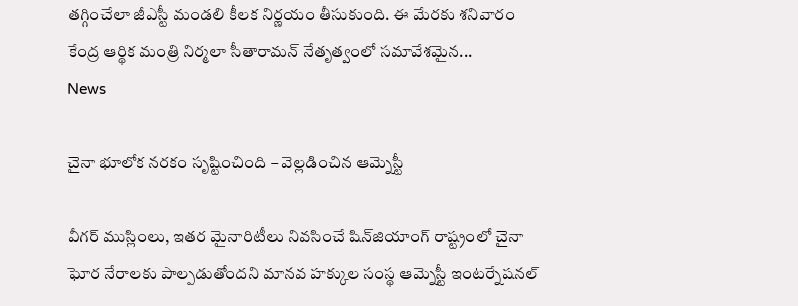తగ్గించేలా జీఎస్టీ మండలి కీలక నిర్ణయం తీసుకుంది. ఈ మేరకు శనివారం కేంద్ర ఆర్థిక మంత్రి నిర్మలా సీతారామన్ నేతృత్వంలో సమావేశమైన...
News

చైనా భూలోక నరకం సృష్టించింది – వెల్లడించిన ఆమ్నెస్టీ

వీగర్ ముస్లింలు, ఇతర మైనారిటీలు నివసించే షిన్‌జియాంగ్ రాష్ట్రంలో చైనా ఘోర నేరాలకు పాల్పడుతోందని మానవ హక్కుల సంస్థ ఆమ్నెస్టీ ఇంటర్నేషనల్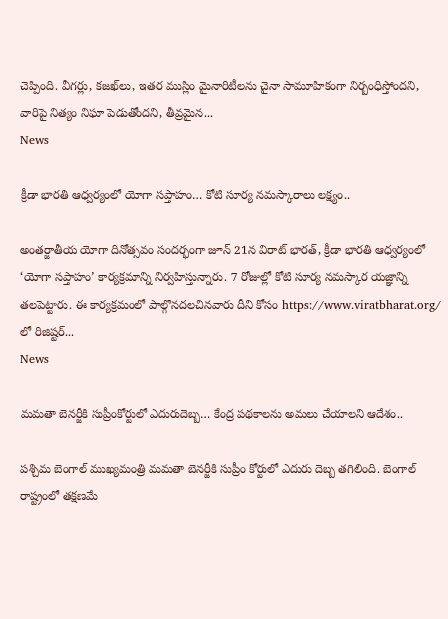చెప్పింది. వీగర్లు, కజఖ్‌లు, ఇతర ముస్లిం మైనారిటీలను చైనా సామూహికంగా నిర్బంధిస్తోందని, వారిపై నిత్యం నిఘా పెడుతోందని, తీవ్రమైన...
News

క్రీడా భారతి ఆధ్వర్యంలో యోగా సప్తాహం… కోటి సూర్య నమస్కారాలు లక్ష్యం..

అంతర్జాతీయ యోగా దినోత్సవం సందర్భంగా జూన్ 21న విరాట్ భారత్, క్రీడా భారతి ఆధ్వర్యంలో ‘యోగా సప్తాహం’ కార్యక్రమాన్ని నిర్వహిస్తున్నారు. 7 రోజుల్లో కోటి సూర్య నమస్కార యజ్ఞాన్ని తలపెట్టారు. ఈ కార్యక్రమంలో పాల్గొనదలచినవారు దీని కోసం https://www.viratbharat.org/ లో రిజిష్టర్...
News

మమతా బెనర్జీకి సుప్రీంకోర్టులో ఎదురుదెబ్బ… కేంద్ర పథకాలను అమలు చేయాలని ఆదేశం..

పశ్చిమ బెంగాల్ ముఖ్యమంత్రి మమతా బెనర్జీకి సుప్రీం కోర్టులో ఎదురు దెబ్బ తగిలింది. బెంగాల్ రాష్ట్రంలో తక్షణమే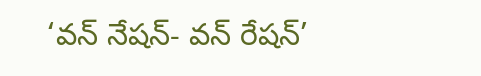‘వన్ నేషన్- వన్ రేషన్’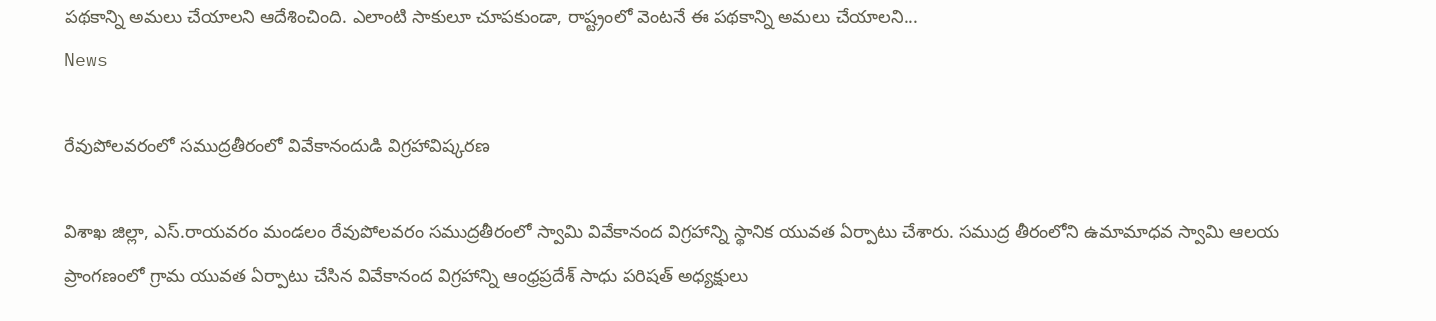పథకాన్ని అమలు చేయాలని ఆదేశించింది. ఎలాంటి సాకులూ చూపకుండా, రాష్ట్రంలో వెంటనే ఈ పథకాన్ని అమలు చేయాలని...
News

రేవుపోలవరంలో సముద్రతీరంలో వివేకానందుడి విగ్రహావిష్కరణ

విశాఖ జిల్లా, ఎస్.రాయవరం మండలం రేవుపోలవరం సముద్రతీరంలో స్వామి వివేకానంద విగ్రహాన్ని స్థానిక యువత ఏర్పాటు చేశారు. సముద్ర తీరంలోని ఉమామాధవ స్వామి ఆలయ ప్రాంగణంలో గ్రామ యువత ఏర్పాటు చేసిన వివేకానంద విగ్రహాన్ని ఆంధ్రప్రదేశ్ సాధు పరిషత్ అధ్యక్షులు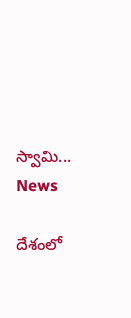స్వామి...
News

దేశంలో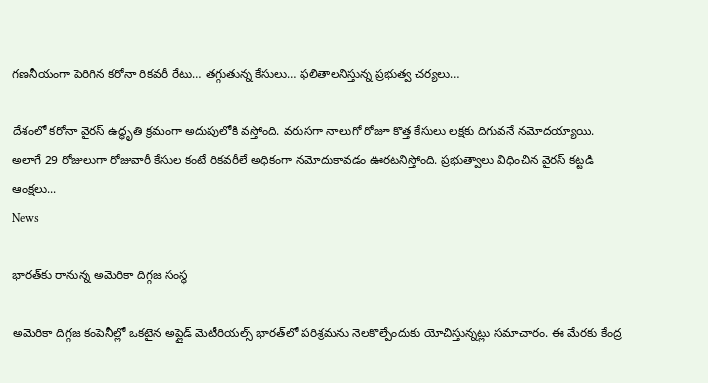గణనీయంగా పెరిగిన కరోనా రికవరీ రేటు… తగ్గుతున్న కేసులు… ఫలితాలనిస్తున్న ప్రభుత్వ చర్యలు…

దేశంలో కరోనా వైరస్‌ ఉద్ధృతి క్రమంగా అదుపులోకి వస్తోంది. వరుసగా నాలుగో రోజూ కొత్త కేసులు లక్షకు దిగువనే నమోదయ్యాయి. అలాగే 29 రోజులుగా రోజువారీ కేసుల కంటే రికవరీలే అధికంగా నమోదుకావడం ఊరటనిస్తోంది. ప్రభుత్వాలు విధించిన వైరస్‌ కట్టడి ఆంక్షలు...
News

భారత్‌కు రానున్న అమెరికా దిగ్గజ సంస్థ

అమెరికా దిగ్గజ కంపెనీల్లో ఒకటైన అప్లైడ్‌ మెటీరియల్స్ భారత్‌లో పరిశ్రమను నెలకొల్పేందుకు యోచిస్తున్నట్లు సమాచారం. ఈ మేరకు కేంద్ర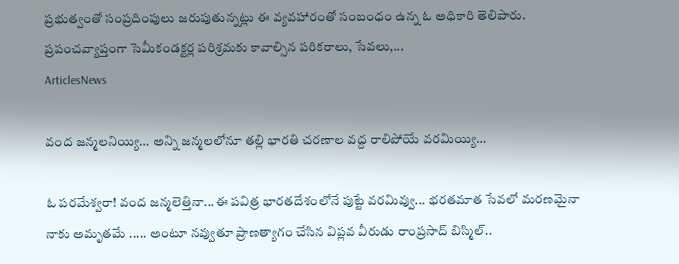ప్రభుత్వంతో సంప్రదింపులు జరుపుతున్నట్లు ఈ వ్యవహారంతో సంబంధం ఉన్న ఓ అధికారి తెలిపారు. ప్రపంచవ్యాప్తంగా సెమీకండక్టర్ల పరిశ్రమకు కావాల్సిన పరికరాలు, సేవలు,...
ArticlesNews

వంద జన్మలనియ్యి… అన్ని జన్మలలోనూ తల్లి భారతి చరణాల వద్ద రాలిపోయే వరమియ్యి…

ఓ పరమేశ్వరా! వంద జన్మలెత్తినా...ఈ పవిత్ర భారతదేశంలోనే పుట్టే వరమివ్వు... భరతమాత సేవలో మరణమైనా నాకు అమృతమే ..... అంటూ నవ్వుతూ ప్రాణత్యాగం చేసిన విప్లవ వీరుడు రాంప్రసాద్ బిస్మిల్..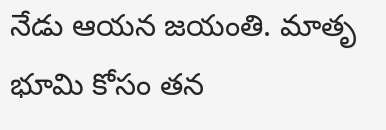నేడు ఆయన జయంతి. మాతృ భూమి కోసం తన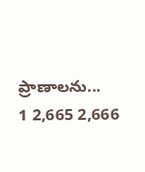ప్రాణాలను...
1 2,665 2,666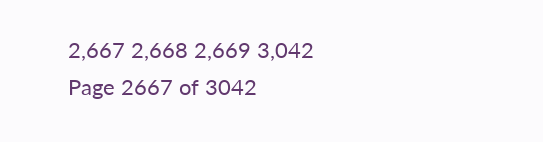2,667 2,668 2,669 3,042
Page 2667 of 3042